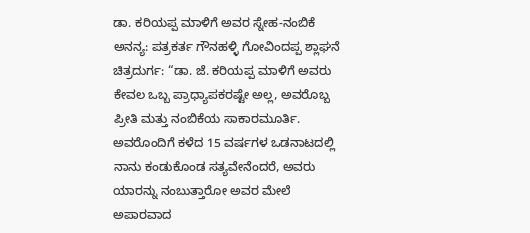ಡಾ. ಕರಿಯಪ್ಪ ಮಾಳಿಗೆ ಅವರ ಸ್ನೇಹ-ನಂಬಿಕೆ ಅನನ್ಯ: ಪತ್ರಕರ್ತ ಗೌನಹಳ್ಳಿ ಗೋವಿಂದಪ್ಪ ಶ್ಲಾಘನೆ
ಚಿತ್ರದುರ್ಗ: “ಡಾ. ಜೆ. ಕರಿಯಪ್ಪ ಮಾಳಿಗೆ ಅವರು ಕೇವಲ ಒಬ್ಬ ಪ್ರಾಧ್ಯಾಪಕರಷ್ಟೇ ಅಲ್ಲ, ಅವರೊಬ್ಬ ಪ್ರೀತಿ ಮತ್ತು ನಂಬಿಕೆಯ ಸಾಕಾರಮೂರ್ತಿ. ಅವರೊಂದಿಗೆ ಕಳೆದ 15 ವರ್ಷಗಳ ಒಡನಾಟದಲ್ಲಿ ನಾನು ಕಂಡುಕೊಂಡ ಸತ್ಯವೇನೆಂದರೆ, ಅವರು ಯಾರನ್ನು ನಂಬುತ್ತಾರೋ ಅವರ ಮೇಲೆ ಅಪಾರವಾದ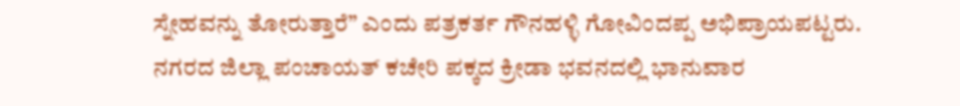ಸ್ನೇಹವನ್ನು ತೋರುತ್ತಾರೆ” ಎಂದು ಪತ್ರಕರ್ತ ಗೌನಹಳ್ಳಿ ಗೋವಿಂದಪ್ಪ ಅಭಿಪ್ರಾಯಪಟ್ಟರು.
ನಗರದ ಜಿಲ್ಲಾ ಪಂಚಾಯತ್ ಕಚೇರಿ ಪಕ್ಕದ ಕ್ರೀಡಾ ಭವನದಲ್ಲಿ ಭಾನುವಾರ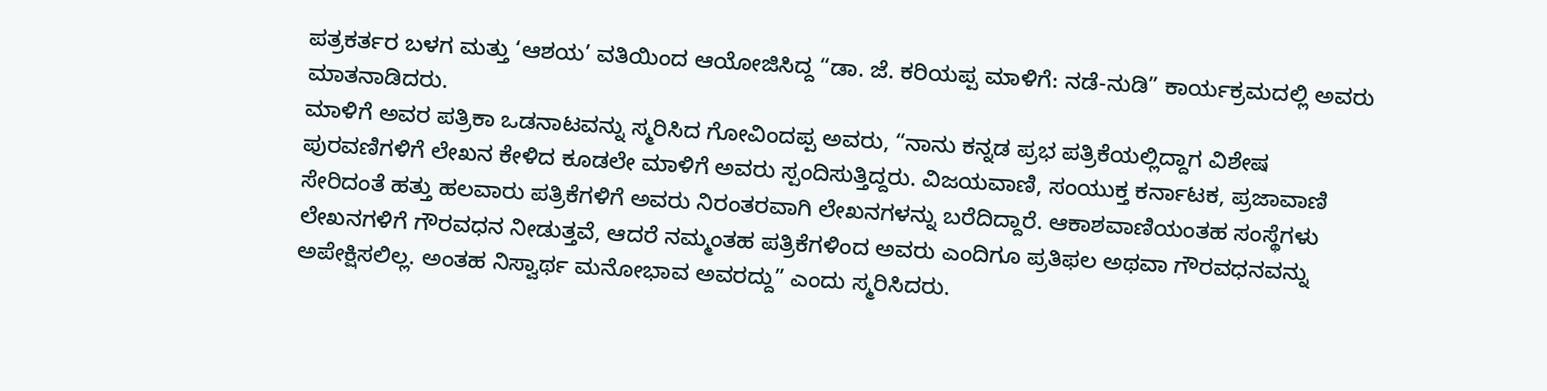ಪತ್ರಕರ್ತರ ಬಳಗ ಮತ್ತು ‘ಆಶಯ’ ವತಿಯಿಂದ ಆಯೋಜಿಸಿದ್ದ “ಡಾ. ಜೆ. ಕರಿಯಪ್ಪ ಮಾಳಿಗೆ: ನಡೆ-ನುಡಿ” ಕಾರ್ಯಕ್ರಮದಲ್ಲಿ ಅವರು ಮಾತನಾಡಿದರು.
ಮಾಳಿಗೆ ಅವರ ಪತ್ರಿಕಾ ಒಡನಾಟವನ್ನು ಸ್ಮರಿಸಿದ ಗೋವಿಂದಪ್ಪ ಅವರು, “ನಾನು ಕನ್ನಡ ಪ್ರಭ ಪತ್ರಿಕೆಯಲ್ಲಿದ್ದಾಗ ವಿಶೇಷ ಪುರವಣಿಗಳಿಗೆ ಲೇಖನ ಕೇಳಿದ ಕೂಡಲೇ ಮಾಳಿಗೆ ಅವರು ಸ್ಪಂದಿಸುತ್ತಿದ್ದರು. ವಿಜಯವಾಣಿ, ಸಂಯುಕ್ತ ಕರ್ನಾಟಕ, ಪ್ರಜಾವಾಣಿ ಸೇರಿದಂತೆ ಹತ್ತು ಹಲವಾರು ಪತ್ರಿಕೆಗಳಿಗೆ ಅವರು ನಿರಂತರವಾಗಿ ಲೇಖನಗಳನ್ನು ಬರೆದಿದ್ದಾರೆ. ಆಕಾಶವಾಣಿಯಂತಹ ಸಂಸ್ಥೆಗಳು ಲೇಖನಗಳಿಗೆ ಗೌರವಧನ ನೀಡುತ್ತವೆ, ಆದರೆ ನಮ್ಮಂತಹ ಪತ್ರಿಕೆಗಳಿಂದ ಅವರು ಎಂದಿಗೂ ಪ್ರತಿಫಲ ಅಥವಾ ಗೌರವಧನವನ್ನು ಅಪೇಕ್ಷಿಸಲಿಲ್ಲ. ಅಂತಹ ನಿಸ್ವಾರ್ಥ ಮನೋಭಾವ ಅವರದ್ದು” ಎಂದು ಸ್ಮರಿಸಿದರು.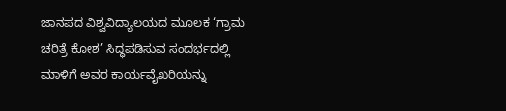ಜಾನಪದ ವಿಶ್ವವಿದ್ಯಾಲಯದ ಮೂಲಕ ‘ಗ್ರಾಮ ಚರಿತ್ರೆ ಕೋಶ’ ಸಿದ್ಧಪಡಿಸುವ ಸಂದರ್ಭದಲ್ಲಿ ಮಾಳಿಗೆ ಅವರ ಕಾರ್ಯವೈಖರಿಯನ್ನು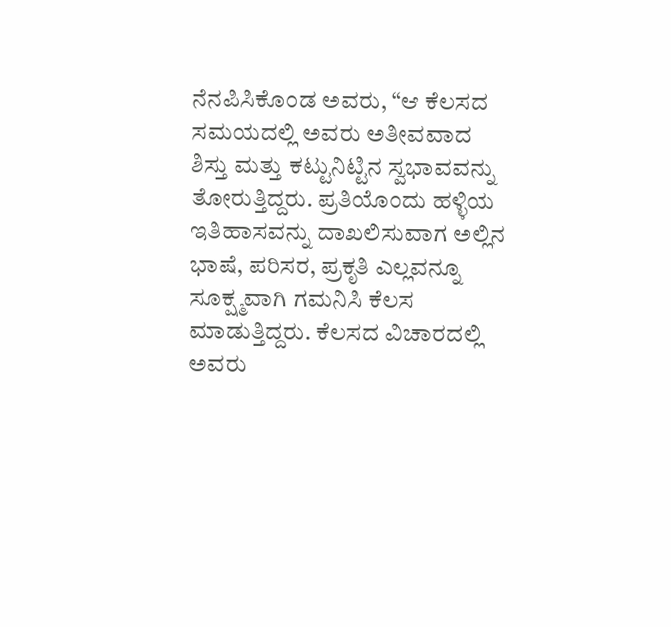ನೆನಪಿಸಿಕೊಂಡ ಅವರು, “ಆ ಕೆಲಸದ ಸಮಯದಲ್ಲಿ ಅವರು ಅತೀವವಾದ ಶಿಸ್ತು ಮತ್ತು ಕಟ್ಟುನಿಟ್ಟಿನ ಸ್ವಭಾವವನ್ನು ತೋರುತ್ತಿದ್ದರು. ಪ್ರತಿಯೊಂದು ಹಳ್ಳಿಯ ಇತಿಹಾಸವನ್ನು ದಾಖಲಿಸುವಾಗ ಅಲ್ಲಿನ ಭಾಷೆ, ಪರಿಸರ, ಪ್ರಕೃತಿ ಎಲ್ಲವನ್ನೂ ಸೂಕ್ಷ್ಮವಾಗಿ ಗಮನಿಸಿ ಕೆಲಸ ಮಾಡುತ್ತಿದ್ದರು. ಕೆಲಸದ ವಿಚಾರದಲ್ಲಿ ಅವರು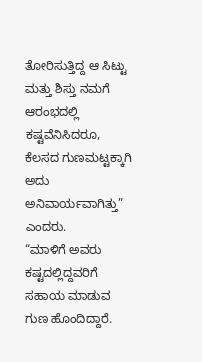ತೋರಿಸುತ್ತಿದ್ದ ಆ ಸಿಟ್ಟು ಮತ್ತು ಶಿಸ್ತು ನಮಗೆ ಆರಂಭದಲ್ಲಿ ಕಷ್ಟವೆನಿಸಿದರೂ, ಕೆಲಸದ ಗುಣಮಟ್ಟಕ್ಕಾಗಿ ಅದು ಅನಿವಾರ್ಯವಾಗಿತ್ತು” ಎಂದರು.
“ಮಾಳಿಗೆ ಅವರು ಕಷ್ಟದಲ್ಲಿದ್ದವರಿಗೆ ಸಹಾಯ ಮಾಡುವ ಗುಣ ಹೊಂದಿದ್ದಾರೆ.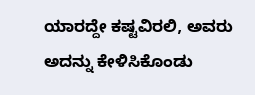ಯಾರದ್ದೇ ಕಷ್ಟವಿರಲಿ, ಅವರು ಅದನ್ನು ಕೇಳಿಸಿಕೊಂಡು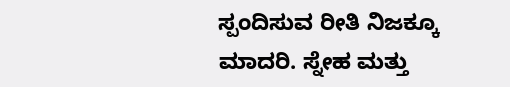ಸ್ಪಂದಿಸುವ ರೀತಿ ನಿಜಕ್ಕೂ ಮಾದರಿ. ಸ್ನೇಹ ಮತ್ತು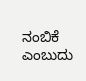ನಂಬಿಕೆ ಎಂಬುದು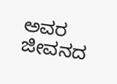ಅವರ ಜೀವನದ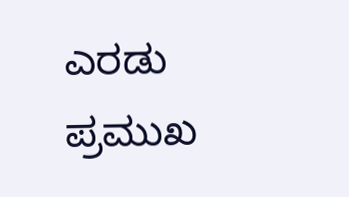ಎರಡು ಪ್ರಮುಖ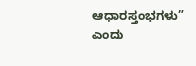ಆಧಾರಸ್ತಂಭಗಳು” ಎಂದು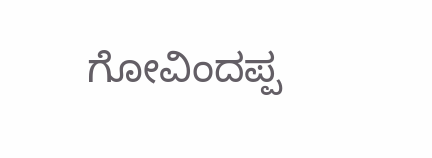ಗೋವಿಂದಪ್ಪ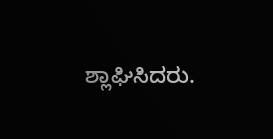ಶ್ಲಾಘಿಸಿದರು.